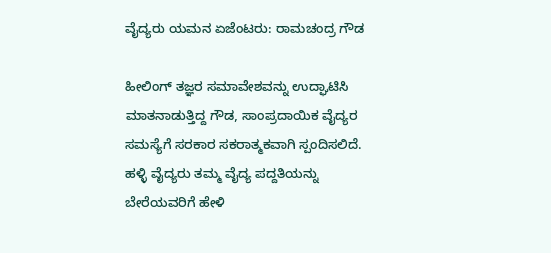ವೈದ್ಯರು ಯಮನ ಏಜೆಂಟರು: ರಾಮಚಂದ್ರ ಗೌಡ

ಹೀಲಿಂಗ್ ತಜ್ಞರ ಸಮಾವೇಶವನ್ನು ಉದ್ಘಾಟಿಸಿ ಮಾತನಾಡುತ್ತಿದ್ದ ಗೌಡ, ಸಾಂಪ್ರದಾಯಿಕ ವೈದ್ಯರ ಸಮಸ್ಯೆಗೆ ಸರಕಾರ ಸಕರಾತ್ಮಕವಾಗಿ ಸ್ಪಂದಿಸಲಿದೆ. ಹಳ್ಳಿ ವೈದ್ಯರು ತಮ್ಮ ವೈದ್ಯ ಪದ್ದತಿಯನ್ನು ಬೇರೆಯವರಿಗೆ ಹೇಳಿ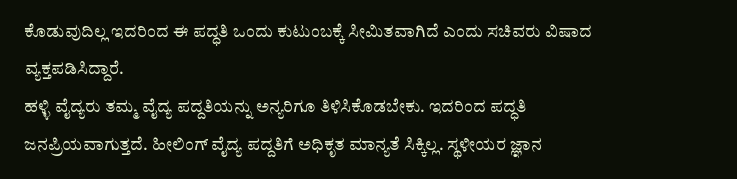ಕೊಡುವುದಿಲ್ಲ ಇದರಿಂದ ಈ ಪದ್ಧತಿ ಒಂದು ಕುಟುಂಬಕ್ಕೆ ಸೀಮಿತವಾಗಿದೆ ಎಂದು ಸಚಿವರು ವಿಷಾದ ವ್ಯಕ್ತಪಡಿಸಿದ್ದಾರೆ.
ಹಳ್ಳಿ ವೈದ್ಯರು ತಮ್ಮ ವೈದ್ಯ ಪದ್ದತಿಯನ್ನು ಅನ್ಯರಿಗೂ ತಿಳಿಸಿಕೊಡಬೇಕು. ಇದರಿಂದ ಪದ್ಧತಿ ಜನಪ್ರಿಯವಾಗುತ್ತದೆ. ಹೀಲಿಂಗ್ ವೈದ್ಯ ಪದ್ದತಿಗೆ ಅಧಿಕೃತ ಮಾನ್ಯತೆ ಸಿಕ್ಕಿಲ್ಲ. ಸ್ಥಳೀಯರ ಜ್ಞಾನ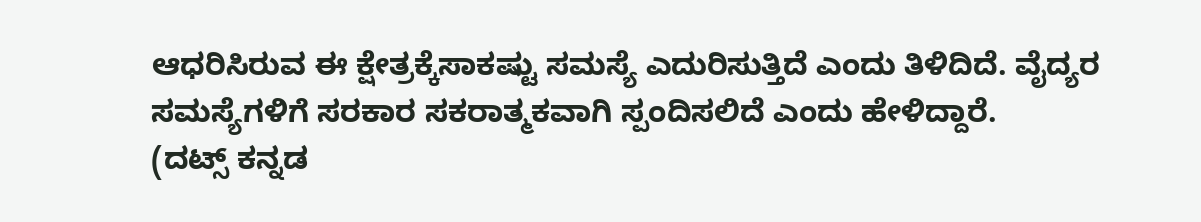ಆಧರಿಸಿರುವ ಈ ಕ್ಷೇತ್ರಕ್ಕೆಸಾಕಷ್ಟು ಸಮಸ್ಯೆ ಎದುರಿಸುತ್ತಿದೆ ಎಂದು ತಿಳಿದಿದೆ. ವೈದ್ಯರ ಸಮಸ್ಯೆಗಳಿಗೆ ಸರಕಾರ ಸಕರಾತ್ಮಕವಾಗಿ ಸ್ಪಂದಿಸಲಿದೆ ಎಂದು ಹೇಳಿದ್ದಾರೆ.
(ದಟ್ಸ್ ಕನ್ನಡ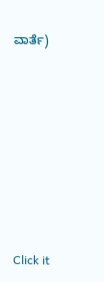ವಾರ್ತೆ)











Click it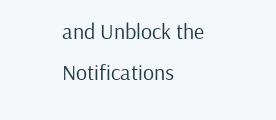and Unblock the Notifications